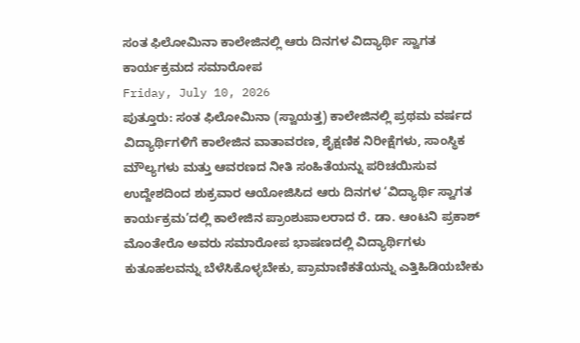ಸಂತ ಫಿಲೋಮಿನಾ ಕಾಲೇಜಿನಲ್ಲಿ ಆರು ದಿನಗಳ ವಿದ್ಯಾರ್ಥಿ ಸ್ವಾಗತ ಕಾರ್ಯಕ್ರಮದ ಸಮಾರೋಪ
Friday, July 10, 2026
ಪುತ್ತೂರು: ಸಂತ ಫಿಲೋಮಿನಾ (ಸ್ವಾಯತ್ತ) ಕಾಲೇಜಿನಲ್ಲಿ ಪ್ರಥಮ ವರ್ಷದ ವಿದ್ಯಾರ್ಥಿಗಳಿಗೆ ಕಾಲೇಜಿನ ವಾತಾವರಣ, ಶೈಕ್ಷಣಿಕ ನಿರೀಕ್ಷೆಗಳು, ಸಾಂಸ್ಥಿಕ ಮೌಲ್ಯಗಳು ಮತ್ತು ಆವರಣದ ನೀತಿ ಸಂಹಿತೆಯನ್ನು ಪರಿಚಯಿಸುವ ಉದ್ದೇಶದಿಂದ ಶುಕ್ರವಾರ ಆಯೋಜಿಸಿದ ಆರು ದಿನಗಳ ‘ವಿದ್ಯಾರ್ಥಿ ಸ್ವಾಗತ ಕಾರ್ಯಕ್ರಮ’ದಲ್ಲಿ ಕಾಲೇಜಿನ ಪ್ರಾಂಶುಪಾಲರಾದ ರೆ. ಡಾ. ಆಂಟನಿ ಪ್ರಕಾಶ್ ಮೊಂತೇರೊ ಅವರು ಸಮಾರೋಪ ಭಾಷಣದಲ್ಲಿ ವಿದ್ಯಾರ್ಥಿಗಳು ಕುತೂಹಲವನ್ನು ಬೆಳೆಸಿಕೊಳ್ಳಬೇಕು, ಪ್ರಾಮಾಣಿಕತೆಯನ್ನು ಎತ್ತಿಹಿಡಿಯಬೇಕು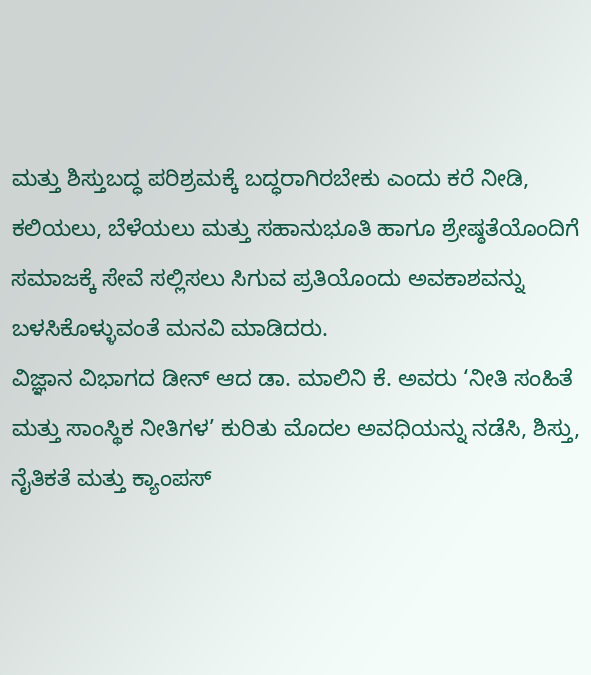ಮತ್ತು ಶಿಸ್ತುಬದ್ಧ ಪರಿಶ್ರಮಕ್ಕೆ ಬದ್ಧರಾಗಿರಬೇಕು ಎಂದು ಕರೆ ನೀಡಿ, ಕಲಿಯಲು, ಬೆಳೆಯಲು ಮತ್ತು ಸಹಾನುಭೂತಿ ಹಾಗೂ ಶ್ರೇಷ್ಠತೆಯೊಂದಿಗೆ ಸಮಾಜಕ್ಕೆ ಸೇವೆ ಸಲ್ಲಿಸಲು ಸಿಗುವ ಪ್ರತಿಯೊಂದು ಅವಕಾಶವನ್ನು ಬಳಸಿಕೊಳ್ಳುವಂತೆ ಮನವಿ ಮಾಡಿದರು.
ವಿಜ್ಞಾನ ವಿಭಾಗದ ಡೀನ್ ಆದ ಡಾ. ಮಾಲಿನಿ ಕೆ. ಅವರು ‘ನೀತಿ ಸಂಹಿತೆ ಮತ್ತು ಸಾಂಸ್ಥಿಕ ನೀತಿಗಳ’ ಕುರಿತು ಮೊದಲ ಅವಧಿಯನ್ನು ನಡೆಸಿ, ಶಿಸ್ತು, ನೈತಿಕತೆ ಮತ್ತು ಕ್ಯಾಂಪಸ್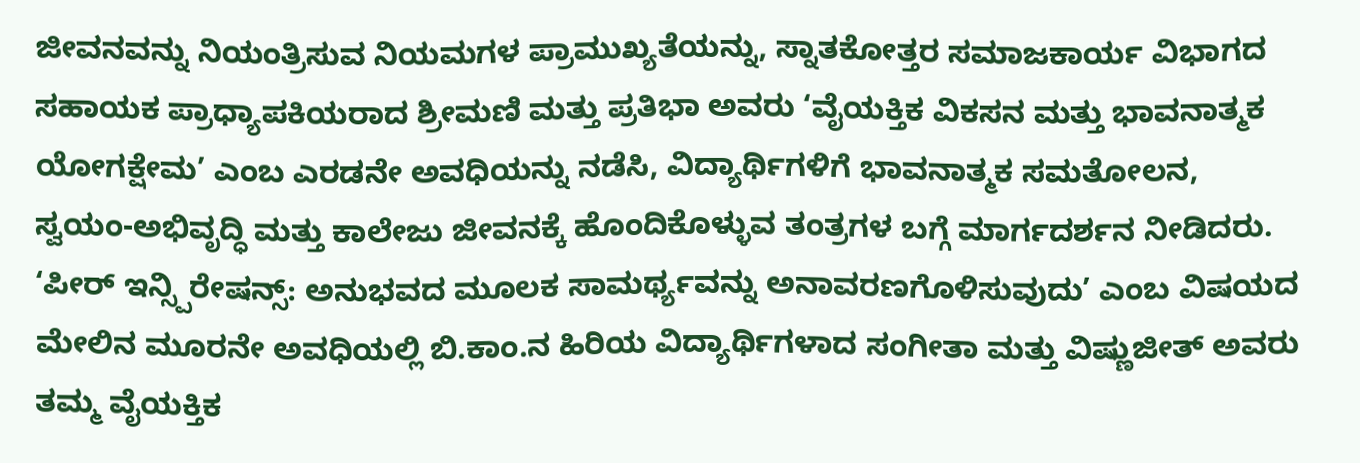ಜೀವನವನ್ನು ನಿಯಂತ್ರಿಸುವ ನಿಯಮಗಳ ಪ್ರಾಮುಖ್ಯತೆಯನ್ನು, ಸ್ನಾತಕೋತ್ತರ ಸಮಾಜಕಾರ್ಯ ವಿಭಾಗದ ಸಹಾಯಕ ಪ್ರಾಧ್ಯಾಪಕಿಯರಾದ ಶ್ರೀಮಣಿ ಮತ್ತು ಪ್ರತಿಭಾ ಅವರು ‘ವೈಯಕ್ತಿಕ ವಿಕಸನ ಮತ್ತು ಭಾವನಾತ್ಮಕ ಯೋಗಕ್ಷೇಮ’ ಎಂಬ ಎರಡನೇ ಅವಧಿಯನ್ನು ನಡೆಸಿ, ವಿದ್ಯಾರ್ಥಿಗಳಿಗೆ ಭಾವನಾತ್ಮಕ ಸಮತೋಲನ, ಸ್ವಯಂ-ಅಭಿವೃದ್ಧಿ ಮತ್ತು ಕಾಲೇಜು ಜೀವನಕ್ಕೆ ಹೊಂದಿಕೊಳ್ಳುವ ತಂತ್ರಗಳ ಬಗ್ಗೆ ಮಾರ್ಗದರ್ಶನ ನೀಡಿದರು.
‘ಪೀರ್ ಇನ್ಸ್ಪಿರೇಷನ್ಸ್: ಅನುಭವದ ಮೂಲಕ ಸಾಮರ್ಥ್ಯವನ್ನು ಅನಾವರಣಗೊಳಿಸುವುದು’ ಎಂಬ ವಿಷಯದ ಮೇಲಿನ ಮೂರನೇ ಅವಧಿಯಲ್ಲಿ ಬಿ.ಕಾಂ.ನ ಹಿರಿಯ ವಿದ್ಯಾರ್ಥಿಗಳಾದ ಸಂಗೀತಾ ಮತ್ತು ವಿಷ್ಣುಜೀತ್ ಅವರು ತಮ್ಮ ವೈಯಕ್ತಿಕ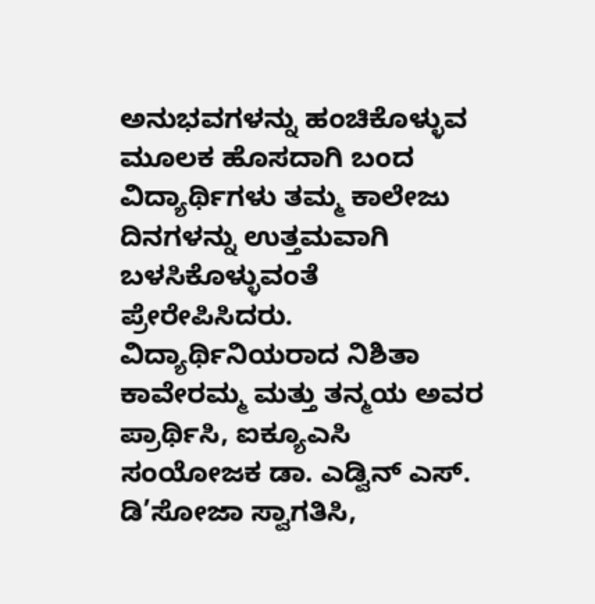ಅನುಭವಗಳನ್ನು ಹಂಚಿಕೊಳ್ಳುವ ಮೂಲಕ ಹೊಸದಾಗಿ ಬಂದ ವಿದ್ಯಾರ್ಥಿಗಳು ತಮ್ಮ ಕಾಲೇಜು ದಿನಗಳನ್ನು ಉತ್ತಮವಾಗಿ ಬಳಸಿಕೊಳ್ಳುವಂತೆ ಪ್ರೇರೇಪಿಸಿದರು.
ವಿದ್ಯಾರ್ಥಿನಿಯರಾದ ನಿಶಿತಾ ಕಾವೇರಮ್ಮ ಮತ್ತು ತನ್ಮಯ ಅವರ ಪ್ರಾರ್ಥಿಸಿ, ಐಕ್ಯೂಎಸಿ ಸಂಯೋಜಕ ಡಾ. ಎಡ್ವಿನ್ ಎಸ್. ಡಿ’ಸೋಜಾ ಸ್ವಾಗತಿಸಿ,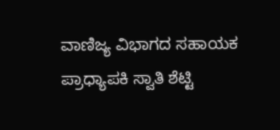ವಾಣಿಜ್ಯ ವಿಭಾಗದ ಸಹಾಯಕ ಪ್ರಾಧ್ಯಾಪಕಿ ಸ್ವಾತಿ ಶೆಟ್ಟಿ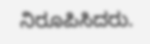ನಿರೂಪಿಸಿದರು.